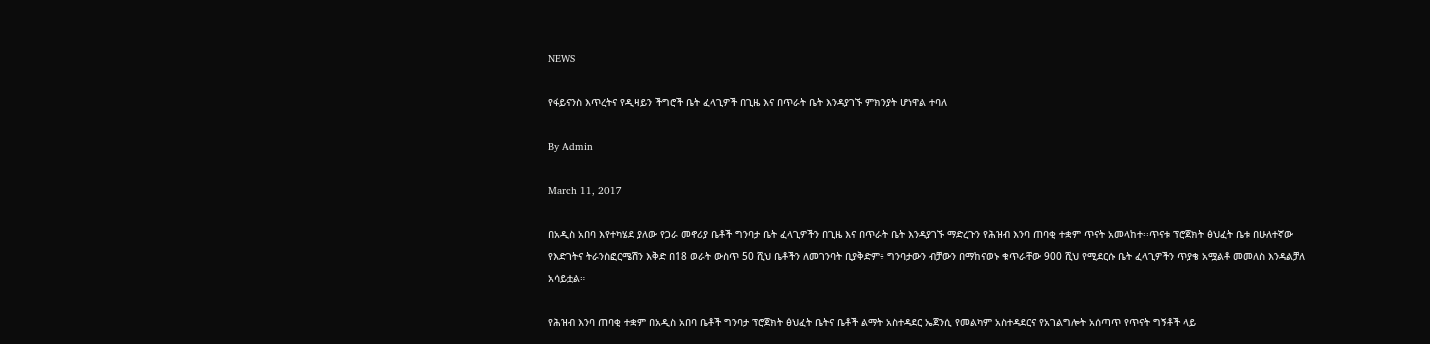NEWS

የፋይናንስ እጥረትና የዲዛይን ችግሮች ቤት ፈላጊዎች በጊዜ እና በጥራት ቤት እንዳያገኙ ምክንያት ሆነዋል ተባለ

By Admin

March 11, 2017

በአዲስ አበባ እየተካሄደ ያለው የጋራ መኖሪያ ቤቶች ግንባታ ቤት ፈላጊዎችን በጊዜ እና በጥራት ቤት እንዳያገኙ ማድረጉን የሕዝብ እንባ ጠባቂ ተቋም ጥናት አመላከተ፡፡ጥናቱ ፕሮጀክት ፅህፈት ቤቱ በሁለተኛው የእድገትና ትራንስፎርሜሽን እቅድ በ18 ወራት ውስጥ 50 ሺህ ቤቶችን ለመገንባት ቢያቅድም፥ ግንባታውን ብቻውን በማከናወኑ ቁጥራቸው 900 ሺህ የሚደርሱ ቤት ፈላጊዎችን ጥያቄ አሟልቶ መመለስ እንዳልቻለ አሳይቷል።

የሕዝብ እንባ ጠባቂ ተቋም በአዲስ አበባ ቤቶች ግንባታ ፕሮጀክት ፅህፈት ቤትና ቤቶች ልማት አስተዳደር ኤጀንሲ የመልካም አስተዳደርና የአገልግሎት አሰጣጥ የጥናት ግኝቶች ላይ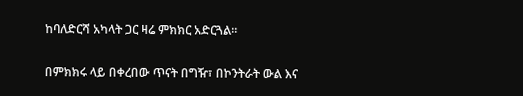ከባለድርሻ አካላት ጋር ዛሬ ምክክር አድርጓል።

በምክክሩ ላይ በቀረበው ጥናት በግዥ፣ በኮንትራት ውል እና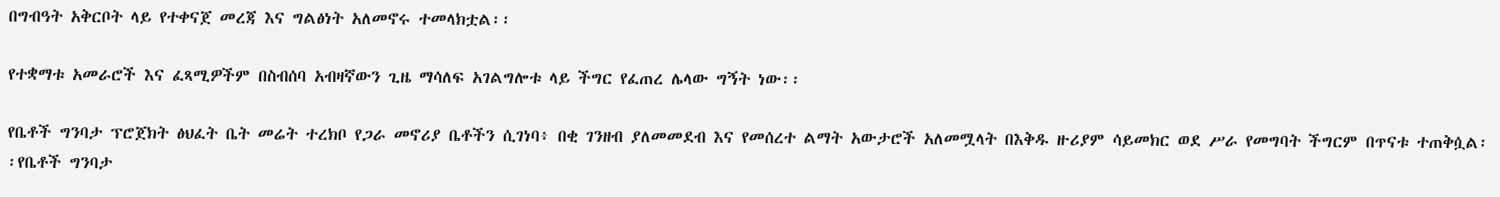በግብዓት አቅርቦት ላይ የተቀናጀ መረጃ እና ግልፅነት አለመኖሩ ተመላክቷል፡፡

የተቋማቱ አመራሮች እና ፈጻሚዎችም በስብሰባ አብዛኛውን ጊዜ ማሳለፍ አገልግሎቱ ላይ ችግር የፈጠረ ሌላው ግኝት ነው፡፡

የቤቶች ግንባታ ፕሮጀክት ፅህፈት ቤት መሬት ተረክቦ የጋራ መኖሪያ ቤቶችን ሲገነባ፥ በቂ ገንዘብ ያለመመደብ እና የመሰረተ ልማት አውታሮች አለመሟላት በእቅዱ ዙሪያም ሳይመክር ወደ ሥራ የመግባት ችግርም በጥናቱ ተጠቅሷል፡፡የቤቶች ግንባታ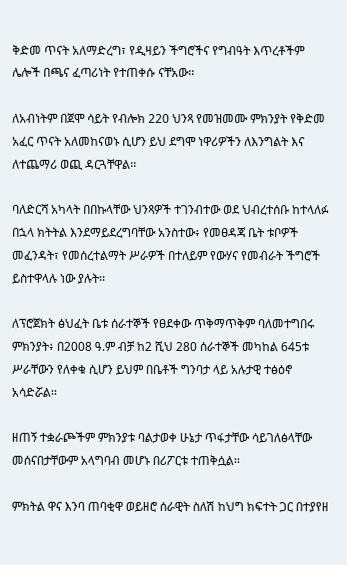ቅድመ ጥናት አለማድረግ፣ የዲዛይን ችግሮችና የግብዓት እጥረቶችም ሌሎች በጫና ፈጣሪነት የተጠቀሱ ናቸአው፡፡

ለአብነትም በጀሞ ሳይት የብሎክ 220 ህንጻ የመዝመሙ ምክንያት የቅድመ አፈር ጥናት አለመከናወኑ ሲሆን ይህ ደግሞ ነዋሪዎችን ለእንግልት እና ለተጨማሪ ወጪ ዳርጓቸዋል፡፡

ባለድርሻ አካላት በበኩላቸው ህንጻዎች ተገንብተው ወደ ህብረተሰቡ ከተላለፉ በኋላ ክትትል እንደማይደረግባቸው አንስተው፥ የመፀዳጃ ቤት ቱቦዎች መፈንዳት፣ የመሰረተልማት ሥራዎች በተለይም የውሃና የመብራት ችግሮች ይስተዋላሉ ነው ያሉት፡፡

ለፕሮጀክት ፅህፈት ቤቱ ሰራተኞች የፀደቀው ጥቅማጥቅም ባለመተግበሩ ምክንያት፥ በ2008 ዓ.ም ብቻ ከ2 ሺህ 280 ሰራተኞች መካከል 645ቱ ሥራቸውን የለቀቁ ሲሆን ይህም በቤቶች ግንባታ ላይ አሉታዊ ተፅዕኖ አሳድሯል፡፡

ዘጠኝ ተቋራጮችም ምክንያቱ ባልታወቀ ሁኔታ ጥፋታቸው ሳይገለፅላቸው መሰናበታቸውም አላግባብ መሆኑ በሪፖርቱ ተጠቅሷል፡፡

ምክትል ዋና እንባ ጠባቂዋ ወይዘሮ ሰራዊት ስለሽ ከህግ ክፍተት ጋር በተያየዘ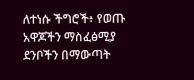ለተነሱ ችግሮች፥ የወጡ አዋጆችን ማስፈፅሚያ ደንቦችን በማውጣት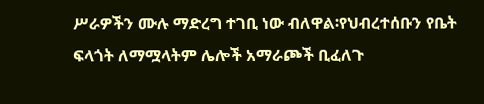ሥራዎችን ሙሉ ማድረግ ተገቢ ነው ብለዋል፡የህብረተሰቡን የቤት ፍላጎት ለማሟላትም ሌሎች አማራጮች ቢፈለጉ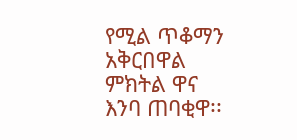የሚል ጥቆማን አቅርበዋል ምክትል ዋና እንባ ጠባቂዋ፡፡